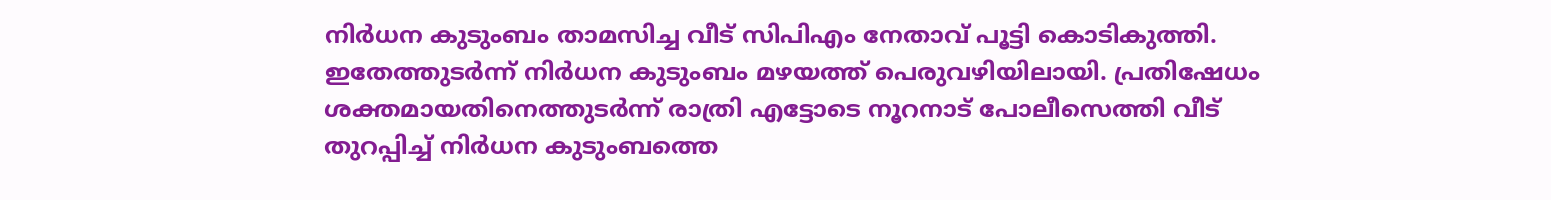നിർധന കുടുംബം താമസിച്ച വീട് സിപിഎം നേതാവ് പൂട്ടി കൊടികുത്തി. ഇതേത്തുടർന്ന് നിർധന കുടുംബം മഴയത്ത് പെരുവഴിയിലായി. പ്രതിഷേധം ശക്തമായതിനെത്തുടർന്ന് രാത്രി എട്ടോടെ നൂറനാട് പോലീസെത്തി വീട് തുറപ്പിച്ച്‌ നിർധന കുടുംബത്തെ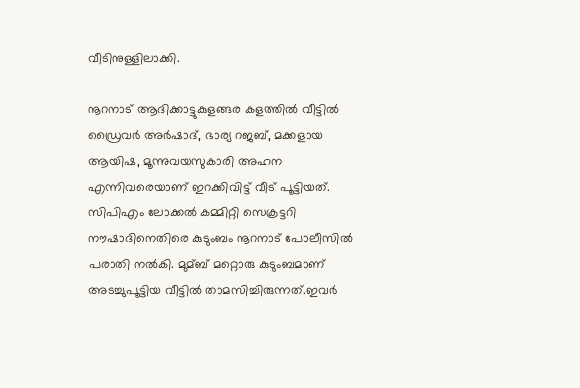വീടിനുള്ളിലാക്കി.

നൂറനാട് ആദിക്കാട്ടുകുളങ്ങര കളത്തില്‍ വീട്ടില്‍ ഡ്രൈവർ അർഷാദ്, ഭാര്യ റജബ്, മക്കളായ ആയിഷ, മൂന്നുവയസുകാരി അഹന എന്നിവരെയാണ് ഇറക്കിവിട്ട് വീട് പൂട്ടിയത്. സിപിഎം ലോക്കല്‍ കമ്മിറ്റി സെക്രട്ടറി നൗഷാദിനെതിരെ കുടുംബം നൂറനാട് പോലീസില്‍ പരാതി നല്‍കി. മുമ്ബ് മറ്റൊരു കുടുംബമാണ് അടച്ചുപൂട്ടിയ വീട്ടില്‍ താമസിച്ചിരുന്നത്.ഇവർ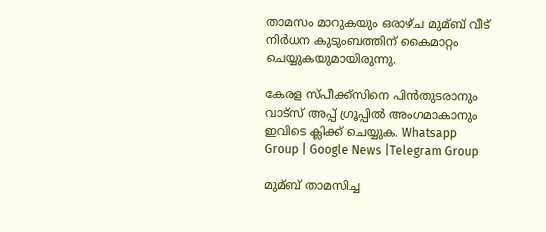താമസം മാറുകയും ഒരാഴ്ച മുമ്ബ് വീട് നിർധന കുടുംബത്തിന് കൈമാറ്റം ചെയ്യുകയുമായിരുന്നു.

കേരള സ്പീക്ക്സിനെ പിൻതുടരാനും വാട്സ് അപ്പ് ഗ്രൂപ്പിൽ അംഗമാകാനും ഇവിടെ ക്ലിക്ക് ചെയ്യുക. Whatsapp Group | Google News |Telegram Group

മുമ്ബ് താമസിച്ച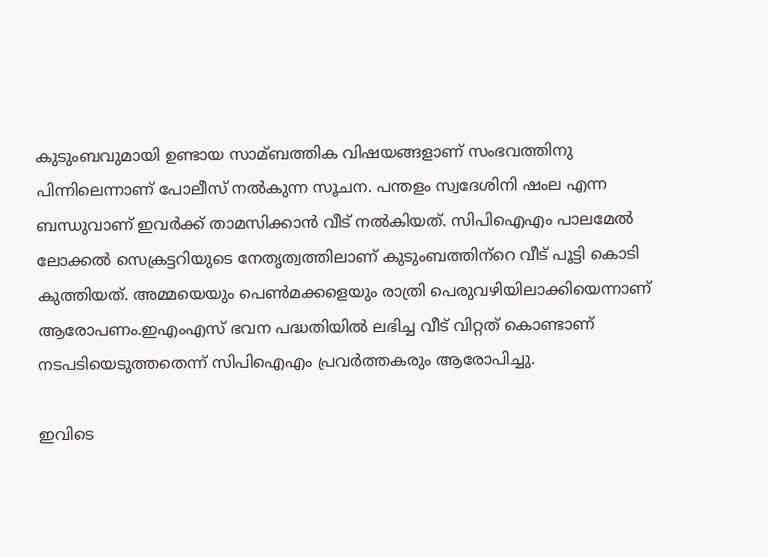കുടുംബവുമായി ഉണ്ടായ സാമ്ബത്തിക വിഷയങ്ങളാണ് സംഭവത്തിനു പിന്നിലെന്നാണ് പോലീസ് നല്‍കുന്ന സൂചന. പന്തളം സ്വദേശിനി ഷംല എന്ന ബന്ധുവാണ് ഇവർക്ക് താമസിക്കാൻ വീട് നല്‍കിയത്. സിപിഐഎം പാലമേല്‍ ലോക്കല്‍ സെക്രട്ടറിയുടെ നേതൃത്വത്തിലാണ് കുടുംബത്തിന്‌റെ വീട് പൂട്ടി കൊടി കുത്തിയത്. അമ്മയെയും പെണ്‍മക്കളെയും രാത്രി പെരുവഴിയിലാക്കിയെന്നാണ് ആരോപണം.ഇഎംഎസ് ഭവന പദ്ധതിയില്‍ ലഭിച്ച വീട് വിറ്റത് കൊണ്ടാണ് നടപടിയെടുത്തതെന്ന് സിപിഐഎം പ്രവര്‍ത്തകരും ആരോപിച്ചു.

ഇവിടെ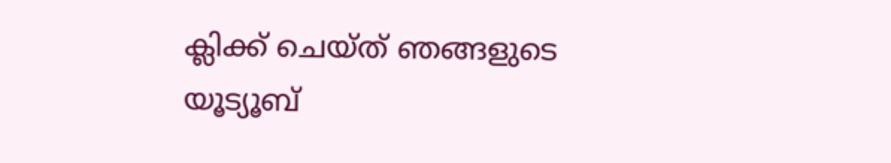ക്ലിക്ക് ചെയ്ത് ഞങ്ങളുടെ യൂട്യൂബ്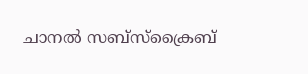ചാനൽ സബ്സ്ക്രൈബ്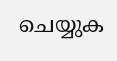ചെയ്യുക